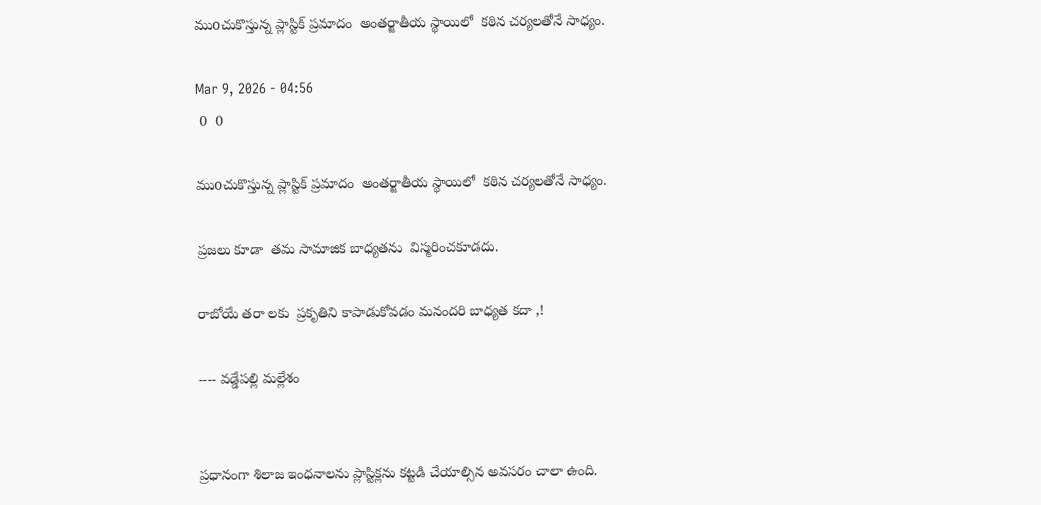ముoచుకొస్తున్న ప్లాస్టిక్ ప్రమాదం  అంతర్జాతీయ స్థాయిలో  కఠిన చర్యలతోనే సాధ్యం.

Mar 9, 2026 - 04:56
 0  0

ముoచుకొస్తున్న ప్లాస్టిక్ ప్రమాదం  అంతర్జాతీయ స్థాయిలో  కఠిన చర్యలతోనే సాధ్యం.

ప్రజలు కూడా  తమ సామాజిక బాధ్యతను  విస్మరించకూడదు.

రాబోయే తరా లకు  ప్రకృతిని కాపాడుకోవడం మనందరి బాధ్యత కదా ,!

---- వడ్డేపల్లి మల్లేశం


ప్రధానంగా శిలాజ ఇంధనాలను ప్లాస్టిక్లను కట్టడి చేయాల్సిన అవసరం చాలా ఉంది.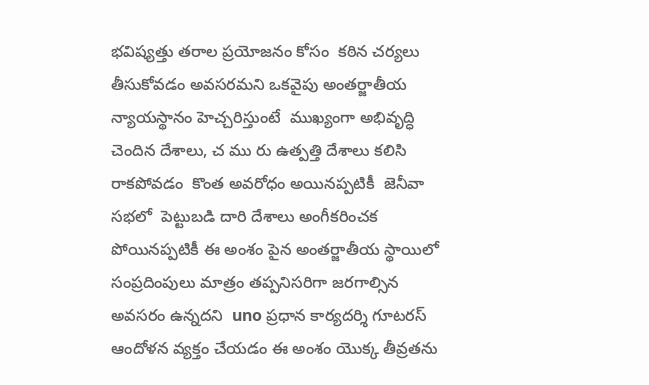భవిష్యత్తు తరాల ప్రయోజనం కోసం  కఠిన చర్యలు  తీసుకోవడం అవసరమని ఒకవైపు అంతర్జాతీయ న్యాయస్థానం హెచ్చరిస్తుంటే  ముఖ్యంగా అభివృద్ధి చెందిన దేశాలు, చ ము రు ఉత్పత్తి దేశాలు కలిసి రాకపోవడం  కొంత అవరోధం అయినప్పటికీ  జెనీవా సభలో  పెట్టుబడి దారి దేశాలు అంగీకరించక పోయినప్పటికీ ఈ అంశం పైన అంతర్జాతీయ స్థాయిలో సంప్రదింపులు మాత్రం తప్పనిసరిగా జరగాల్సిన అవసరం ఉన్నదని  uno ప్రధాన కార్యదర్శి గూటరస్ ఆందోళన వ్యక్తం చేయడం ఈ అంశం యొక్క తీవ్రతను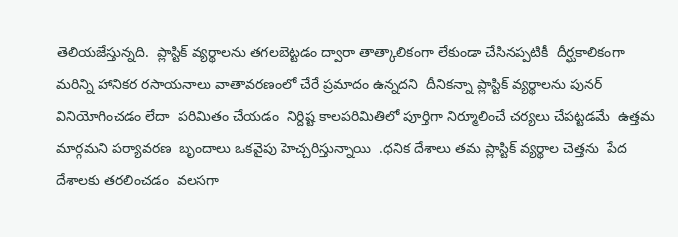తెలియజేస్తున్నది.  ప్లాస్టిక్ వ్యర్థాలను తగలబెట్టడం ద్వారా తాత్కాలికంగా లేకుండా చేసినప్పటికీ  దీర్ఘకాలికంగా మరిన్ని హానికర రసాయనాలు వాతావరణంలో చేరే ప్రమాదం ఉన్నదని  దీనికన్నా ప్లాస్టిక్ వ్యర్థాలను పునర్ వినియోగించడం లేదా  పరిమితం చేయడం  నిర్దిష్ట కాలపరిమితిలో పూర్తిగా నిర్మూలించే చర్యలు చేపట్టడమే  ఉత్తమ మార్గమని పర్యావరణ  బృందాలు ఒకవైపు హెచ్చరిస్తున్నాయి  .ధనిక దేశాలు తమ ప్లాస్టిక్ వ్యర్థాల చెత్తను  పేద దేశాలకు తరలించడం  వలసగా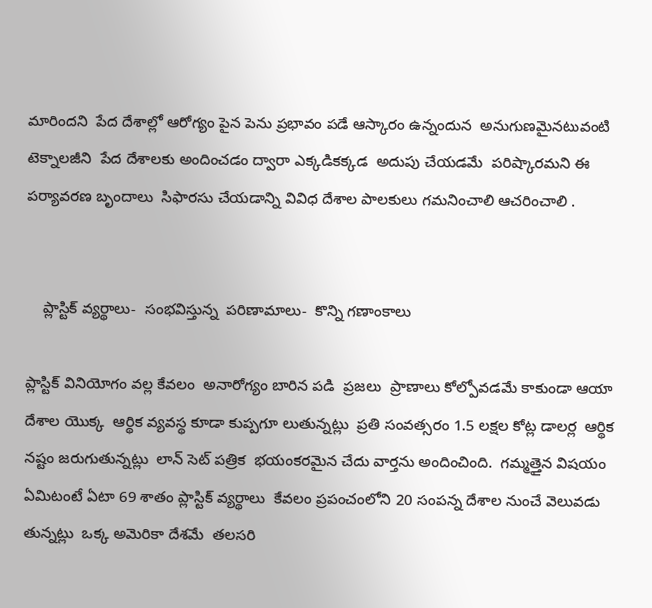మారిందని  పేద దేశాల్లో ఆరోగ్యం పైన పెను ప్రభావం పడే ఆస్కారం ఉన్నందున  అనుగుణమైనటువంటి టెక్నాలజీని  పేద దేశాలకు అందించడం ద్వారా ఎక్కడికక్కడ  అదుపు చేయడమే  పరిష్కారమని ఈ పర్యావరణ బృందాలు  సిఫారసు చేయడాన్ని వివిధ దేశాల పాలకులు గమనించాలి ఆచరించాలి .


    ప్లాస్టిక్ వ్యర్థాలు-  సంభవిస్తున్న  పరిణామాలు-  కొన్ని గణాంకాలు

ప్లాస్టిక్ వినియోగం వల్ల కేవలం  అనారోగ్యం బారిన పడి  ప్రజలు  ప్రాణాలు కోల్పోవడమే కాకుండా ఆయా దేశాల యొక్క  ఆర్థిక వ్యవస్థ కూడా కుప్పగూ లుతున్నట్లు  ప్రతి సంవత్సరం 1.5 లక్షల కోట్ల డాలర్ల  ఆర్థిక నష్టం జరుగుతున్నట్లు  లాన్ సెట్ పత్రిక  భయంకరమైన చేదు వార్తను అందించింది.  గమ్మత్తైన విషయం ఏమిటంటే ఏటా 69 శాతం ప్లాస్టిక్ వ్యర్థాలు  కేవలం ప్రపంచంలోని 20 సంపన్న దేశాల నుంచే వెలువడు తున్నట్లు  ఒక్క అమెరికా దేశమే  తలసరి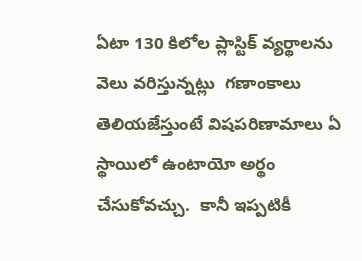ఏటా 130 కిలోల ప్లాస్టిక్ వ్యర్థాలను వెలు వరిస్తున్నట్లు  గణాంకాలు తెలియజేస్తుంటే విషపరిణామాలు ఏ స్థాయిలో ఉంటాయో అర్థం చేసుకోవచ్చు.  కానీ ఇప్పటికీ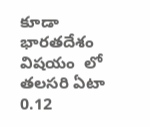కూడా భారతదేశం  విషయం  లో తలసరి ఏటా 0.12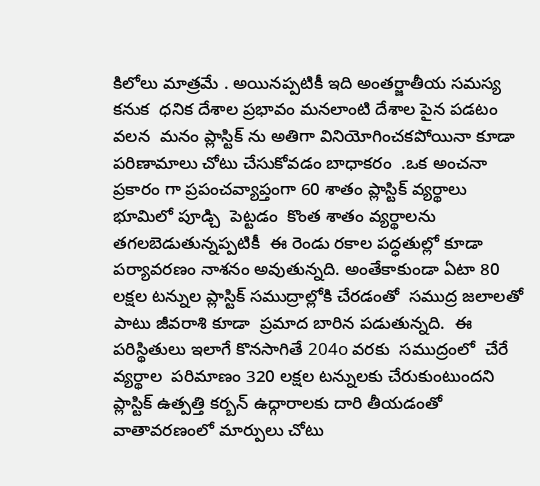కిలోలు మాత్రమే . అయినప్పటికీ ఇది అంతర్జాతీయ సమస్య కనుక  ధనిక దేశాల ప్రభావం మనలాంటి దేశాల పైన పడటం వలన  మనం ప్లాస్టిక్ ను అతిగా వినియోగించకపోయినా కూడా పరిణామాలు చోటు చేసుకోవడం బాధాకరం  .ఒక అంచనా ప్రకారం గా ప్రపంచవ్యాప్తంగా 60 శాతం ప్లాస్టిక్ వ్యర్థాలు భూమిలో పూడ్చి  పెట్టడం  కొంత శాతం వ్యర్థాలను తగలబెడుతున్నప్పటికీ  ఈ రెండు రకాల పద్ధతుల్లో కూడా  పర్యావరణం నాశనం అవుతున్నది. అంతేకాకుండా ఏటా 80 లక్షల టన్నుల ప్లాస్టిక్ సముద్రాల్లోకి చేరడంతో  సముద్ర జలాలతో పాటు జీవరాశి కూడా  ప్రమాద బారిన పడుతున్నది.  ఈ పరిస్థితులు ఇలాగే కొనసాగితే 204o వరకు  సముద్రంలో  చేరే వ్యర్థాల  పరిమాణం 320 లక్షల టన్నులకు చేరుకుంటుందని  ప్లాస్టిక్ ఉత్పత్తి కర్బన్ ఉధ్గారాలకు దారి తీయడంతో వాతావరణంలో మార్పులు చోటు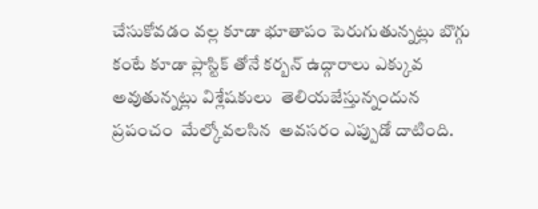చేసుకోవడం వల్ల కూడా భూతాపం పెరుగుతున్నట్లు బొగ్గు కంటే కూడా ప్లాస్టిక్ తోనే కర్బన్ ఉద్గారాలు ఎక్కువ అవుతున్నట్లు విశ్లేషకులు  తెలియజేస్తున్నందున  ప్రపంచం  మేల్కోవలసిన  అవసరం ఎప్పుడో దాటింది.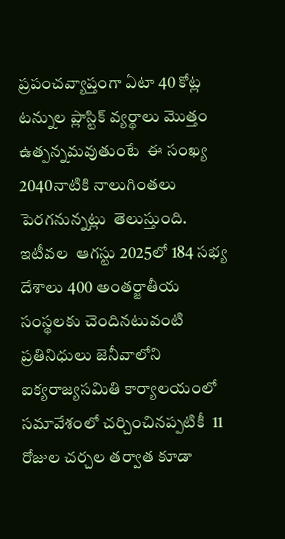ప్రపంచవ్యాప్తంగా ఏటా 40 కోట్ల టన్నుల ప్లాస్టిక్ వ్యర్థాలు మొత్తం ఉత్పన్నమవుతుంటే  ఈ సంఖ్య 2040నాటికి నాలుగింతలు పెరగనున్నట్లు  తెలుస్తుంది.  ఇటీవల  ఆగస్టు 2025లో 184 సభ్య దేశాలు 400 అంతర్జాతీయ సంస్థలకు చెందినటువంటి ప్రతినిధులు జెనీవాలోని ఐక్యరాజ్యసమితి కార్యాలయంలో సమావేశంలో చర్చించినప్పటికీ  11 రోజుల చర్చల తర్వాత కూడా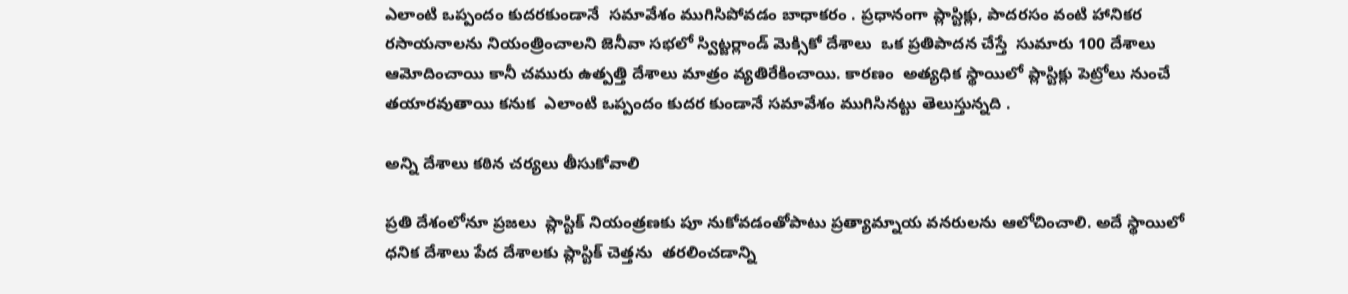ఎలాంటి ఒప్పందం కుదరకుండానే  సమావేశం ముగిసిపోవడం బాధాకరం . ప్రధానంగా ప్లాస్టిక్లు, పాదరసం వంటి హానికర రసాయనాలను నియంత్రించాలని జెనీవా సభలో స్విట్జర్లాండ్ మెక్సికో దేశాలు  ఒక ప్రతిపాదన చేస్తే  సుమారు 100 దేశాలు ఆమోదించాయి కానీ చమురు ఉత్పత్తి దేశాలు మాత్రం వ్యతిరేకించాయి. కారణం  అత్యధిక స్థాయిలో ప్లాస్టిక్లు పెట్రోలు నుంచే తయారవుతాయి కనుక  ఎలాంటి ఒప్పందం కుదర కుండానే సమావేశం ముగిసినట్టు తెలుస్తున్నది .

అన్ని దేశాలు కఠిన చర్యలు తీసుకోవాలి

ప్రతి దేశంలోనూ ప్రజలు  ప్లాస్టిక్ నియంత్రణకు పూ నుకోవడంతోపాటు ప్రత్యామ్నాయ వనరులను ఆలోచించాలి. అదే స్థాయిలో  ధనిక దేశాలు పేద దేశాలకు ప్లాస్టిక్ చెత్తను  తరలించడాన్ని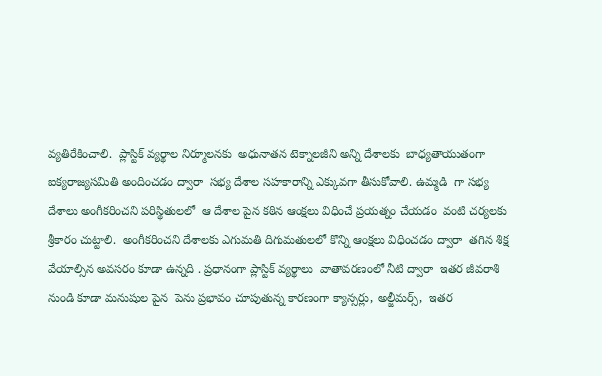వ్యతిరేకించాలి.  ప్లాస్టిక్ వ్యర్థాల నిర్మూలనకు  అధునాతన టెక్నాలజీని అన్ని దేశాలకు  బాధ్యతాయుతంగా ఐక్యరాజ్యసమితి అందించడం ద్వారా  సభ్య దేశాల సహకారాన్ని ఎక్కువగా తీసుకోవాలి. ఉమ్మడి  గా సభ్య దేశాలు అంగీకరించని పరిస్థితులలో  ఆ దేశాల పైన కఠిన ఆంక్షలు విధించే ప్రయత్నం చేయడం  వంటి చర్యలకు శ్రీకారం చుట్టాలి.  అంగీకరించని దేశాలకు ఎగుమతి దిగుమతులలో కొన్ని ఆంక్షలు విధించడం ద్వారా  తగిన శిక్ష వేయాల్సిన అవసరం కూడా ఉన్నది . ప్రధానంగా ప్లాస్టిక్ వ్యర్థాలు  వాతావరణంలో నీటి ద్వారా  ఇతర జీవరాశి నుండి కూడా మనుషుల పైన  పెను ప్రభావం చూపుతున్న కారణంగా క్యాన్సర్లు, అల్జీమర్స్,  ఇతర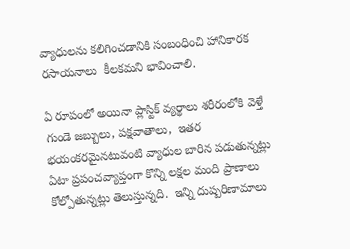వ్యాధులను కలిగించడానికి సంబంధించి హానికారక రసాయనాలు  కీలకమని భావించాలి.

ఏ రూపంలో అయినా ప్లాస్టిక్ వ్యర్థాలు శరీరంలోకి వెళ్తే  గుండె జబ్బులు, పక్షవాతాలు,  ఇతర భయంకరమైనటువంటి వ్యాధుల బారిన పడుతున్నట్లు  ఏటా ప్రపంచవ్యాప్తంగా కొన్ని లక్షల మంది ప్రాణాలు కోల్పోతున్నట్లు తెలుస్తున్నది.  ఇన్ని దుష్పరిణామాలు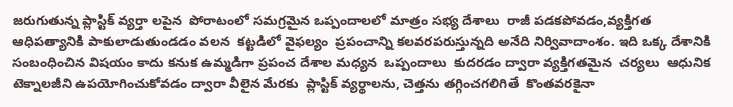జరుగుతున్న ప్లాస్టిక్ వ్యర్తా లపైన  పోరాటంలో సమగ్రమైన ఒప్పందాలలో మాత్రం సభ్య దేశాలు  రాజీ పడకపోవడం,వ్యక్తిగత ఆధిపత్యానికి పాకులాడుతుండడం వలన  కట్టడిలో వైఫల్యం  ప్రపంచాన్ని కలవరపరుస్తున్నది అనేది నిర్వివాదాంశం. ఇది ఒక్క దేశానికి సంబంధించిన విషయం కాదు కనుక ఉమ్మడిగా ప్రపంచ దేశాల మధ్యన  ఒప్పందాలు  కుదరడం ద్వారా వ్యక్తిగతమైన  చర్యలు  ఆధునిక టెక్నాలజీని ఉపయోగించుకోవడం ద్వారా వీలైన మేరకు  ప్లాస్టిక్ వ్యర్థాలను, చెత్తను తగ్గించగలిగితే  కొంతవరకైనా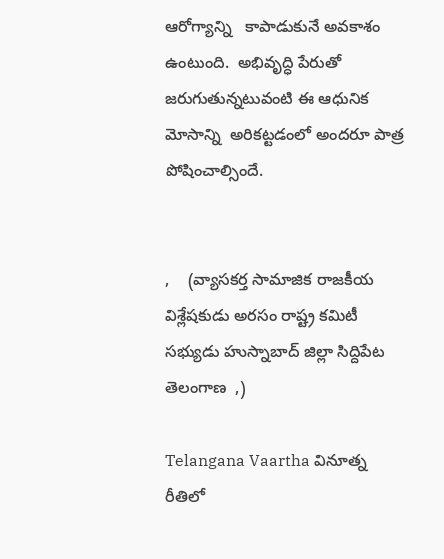ఆరోగ్యాన్ని   కాపాడుకునే అవకాశం ఉంటుంది.  అభివృద్ధి పేరుతో  జరుగుతున్నటువంటి ఈ ఆధునిక మోసాన్ని  అరికట్టడంలో అందరూ పాత్ర పోషించాల్సిందే.


,    (వ్యాసకర్త సామాజిక రాజకీయ విశ్లేషకుడు అరసం రాష్ట్ర కమిటీ సభ్యుడు హుస్నాబాద్ జిల్లా సిద్దిపేట తెలంగాణ  ,)

Telangana Vaartha వినూత్న రీతిలో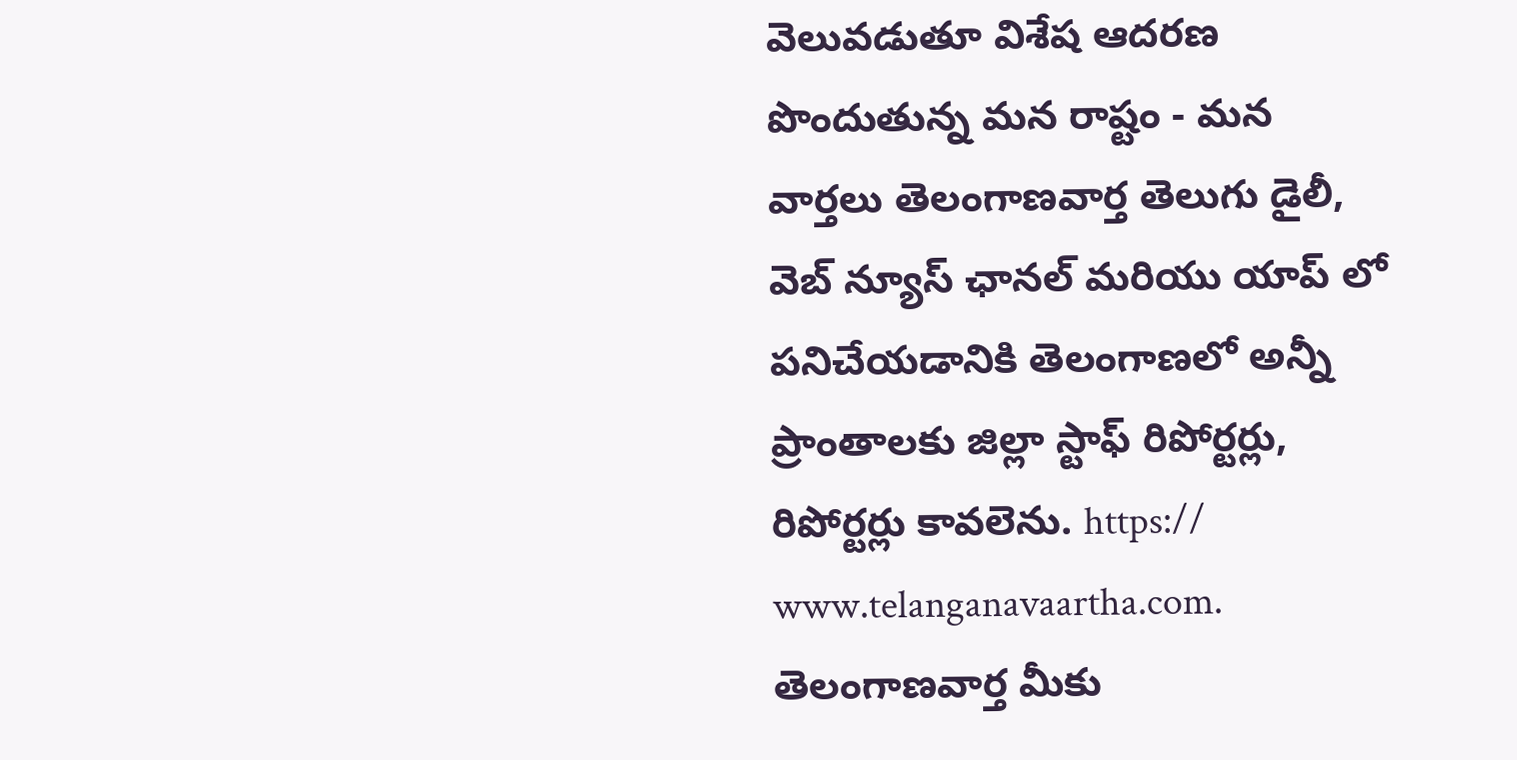వెలువడుతూ విశేష ఆదరణ పొందుతున్న మన రాష్టం - మన వార్తలు తెలంగాణవార్త తెలుగు డైలీ, వెబ్ న్యూస్ ఛానల్ మరియు యాప్ లో పనిచేయడానికి తెలంగాణలో అన్నీ ప్రాంతాలకు జిల్లా స్టాఫ్ రిపోర్టర్లు, రిపోర్టర్లు కావలెను. https:// www.telanganavaartha.com. తెలంగాణవార్త మీకు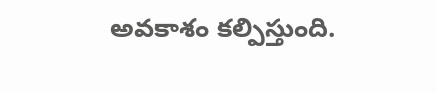అవకాశం కల్పిస్తుంది.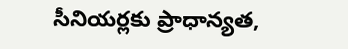సీనియర్లకు ప్రాధాన్యత,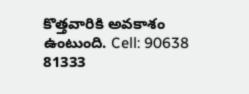కొత్తవారికి అవకాశం ఉంటుంది. Cell: 90638 81333